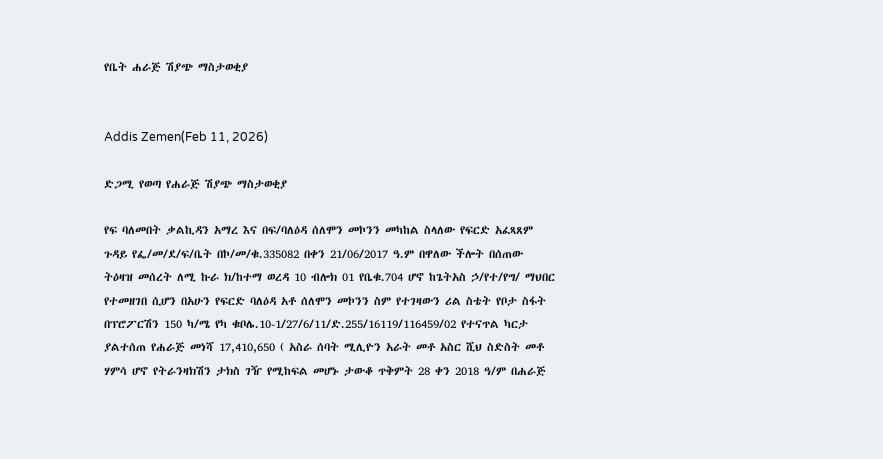የቤት ሐራጅ ሽያጭ ማስታወቂያ


Addis Zemen(Feb 11, 2026)

ድጋሚ የወጣ የሐራጅ ሽያጭ ማስታወቂያ

የፍ ባለመበት ቃልኪዳን አማረ እና በፍ/ባለዕዳ ሰለሞን መኮንን መካከል ስላለው የፍርድ አፈጻጸም ጉዳይ የፌ/መ/ደ/ፍ/ቤት በኮ/መ/ቁ.335082 በቀን 21/06/2017 ዓ.ም በዋለው ችሎት በሰጠው ትዕዛዝ መሰረት ለሚ ኩራ ክ/ከተማ ወረዳ 10 ብሎክ 01 የቤቁ.704 ሆኖ ከጌትአስ ኃ/የተ/የግ/ ማህበር የተመዘገበ ሲሆን በአሁን የፍርድ ባለዕዳ አቶ ሰለሞን መኮንን ስም የተገዛውን ሪል ስቴት የቦታ ስፋት በፕሮፖርሽን 150 ካ/ሜ የካ ቁቦሌ.10-1/27/6/11/ድ.255/16119/116459/02 የተናጥል ካርታ ያልተሰጠ የሐራጅ መነሻ 17,410,650 ( አስራ ሰባት ሚሊዮን አራት መቶ አስር ሺህ ስድስት መቶ ሃምሳ ሆኖ የትራንዛክሽን ታክስ ገዥ የሚከፍል መሆኑ ታውቆ ጥቅምት 28 ቀን 2018 ዓ/ም በሐራጅ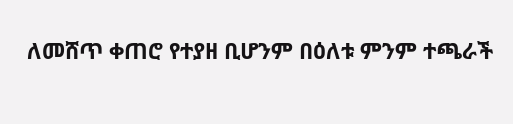ለመሸጥ ቀጠሮ የተያዘ ቢሆንም በዕለቱ ምንም ተጫራች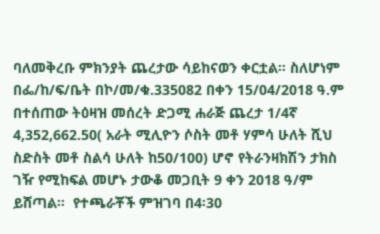ባለመቅረቡ ምክንያት ጨረታው ሳይከናወን ቀርቷል። ስለሆነም በፌ/ከ/ፍ/ቤት በኮ/መ/ቁ.335082 በቀን 15/04/2018 ዓ.ም በተሰጠው ትዕዛዝ መሰረት ድጋሚ ሐራጅ ጨረታ 1/4ኛ 4,352,662.50( አራት ሚሊዮን ሶስት መቶ ሃምሳ ሁለት ሺህ ስድስት መቶ ስልሳ ሁለት ከ50/100) ሆኖ የትራንዛክሽን ታክስ ገዥ የሚከፍል መሆኑ ታውቆ መጋቢት 9 ቀን 2018 ዓ/ም ይሸጣል።  የተጫራቾች ምዝገባ በ4፡30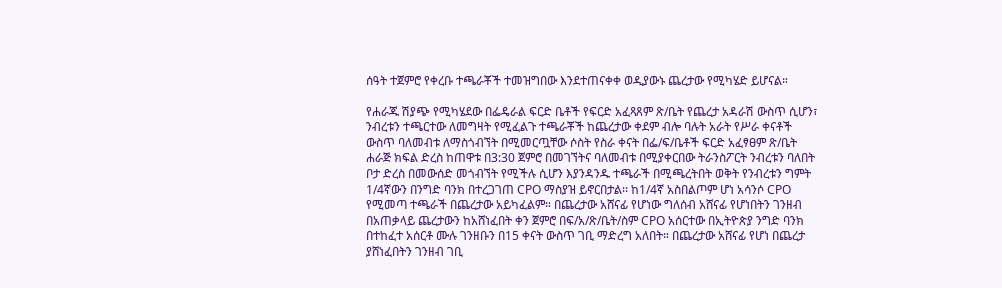ሰዓት ተጀምሮ የቀረቡ ተጫራቾች ተመዝግበው እንደተጠናቀቀ ወዲያውኑ ጨረታው የሚካሄድ ይሆናል።

የሐራጁ ሽያጭ የሚካሄደው በፌዴራል ፍርድ ቤቶች የፍርድ አፈጻጸም ጽ/ቤት የጨረታ አዳራሽ ውስጥ ሲሆን፣ ንብረቱን ተጫርተው ለመግዛት የሚፈልጉ ተጫራቾች ከጨረታው ቀደም ብሎ ባሉት አራት የሥራ ቀናቶች ውስጥ ባለመብቱ ለማስጎብኘት በሚመርጧቸው ሶስት የስራ ቀናት በፌ/ፍ/ቤቶች ፍርድ አፈፃፀም ጽ/ቤት ሐራጅ ክፍል ድረስ ከጠዋቱ በ3:30 ጀምሮ በመገኘትና ባለመብቱ በሚያቀርበው ትራንስፖርት ንብረቱን ባለበት ቦታ ድረስ በመውሰድ መጎብኘት የሚችሉ ሲሆን እያንዳንዱ ተጫራች በሚጫረትበት ወቅት የንብረቱን ግምት 1/4ኛውን በንግድ ባንክ በተረጋገጠ CPO ማስያዝ ይኖርበታል፡፡ ከ1/4ኛ አስበልጦም ሆነ አሳንሶ CPO የሚመጣ ተጫራች በጨረታው አይካፈልም። በጨረታው አሸናፊ የሆነው ግለሰብ አሸናፊ የሆነበትን ገንዘብ በአጠቃላይ ጨረታውን ከአሸነፈበት ቀን ጀምሮ በፍ/አ/ጽ/ቤት/ስም CPO አሰርተው በኢትዮጵያ ንግድ ባንክ በተከፈተ አሰርቶ ሙሉ ገንዘቡን በ15 ቀናት ውስጥ ገቢ ማድረግ አለበት። በጨረታው አሸናፊ የሆነ በጨረታ ያሸነፈበትን ገንዘብ ገቢ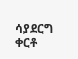ሳያደርግ ቀርቶ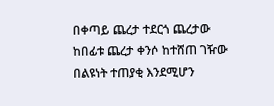በቀጣይ ጨረታ ተደርጎ ጨረታው ከበፊቱ ጨረታ ቀንሶ ከተሸጠ ገዥው በልዩነት ተጠያቂ እንደሚሆን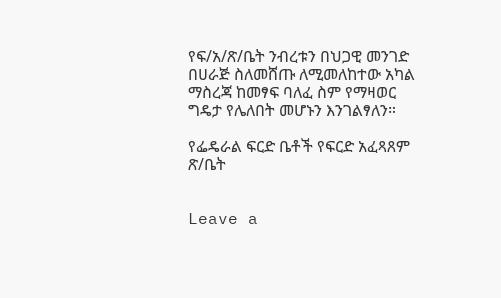የፍ/አ/ጽ/ቤት ንብረቱን በህጋዊ መንገድ በሀራጅ ስለመሸጡ ለሚመለከተው አካል ማስረጃ ከመፃፍ ባለፈ ስም የማዛወር ግዴታ የሌለበት መሆኑን እንገልፃለን።

የፌዴራል ፍርድ ቤቶች የፍርድ አፈጻጸም ጽ/ቤት


Leave a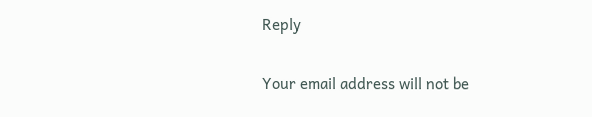Reply

Your email address will not be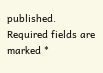published. Required fields are marked *